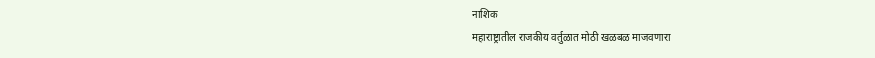नाशिक
महाराष्ट्रातील राजकीय वर्तुळात मोठी खळबळ माजवणारा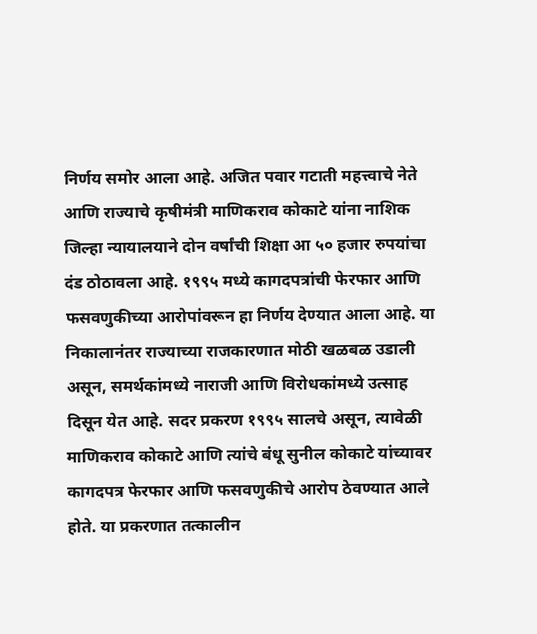निर्णय समोर आला आहे. अजित पवार गटाती महत्त्वाचे नेते आणि राज्याचे कृषीमंत्री माणिकराव कोकाटे यांना नाशिक जिल्हा न्यायालयाने दोन वर्षांची शिक्षा आ ५० हजार रुपयांचा दंड ठोठावला आहे. १९९५ मध्ये कागदपत्रांची फेरफार आणि फसवणुकीच्या आरोपांवरून हा निर्णय देण्यात आला आहे. या निकालानंतर राज्याच्या राजकारणात मोठी खळबळ उडाली असून, समर्थकांमध्ये नाराजी आणि विरोधकांमध्ये उत्साह दिसून येत आहे. सदर प्रकरण १९९५ सालचे असून, त्यावेळी माणिकराव कोकाटे आणि त्यांचे बंधू सुनील कोकाटे यांच्यावर कागदपत्र फेरफार आणि फसवणुकीचे आरोप ठेवण्यात आले होते. या प्रकरणात तत्कालीन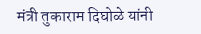मंत्री तुकाराम दिघोळे यांनी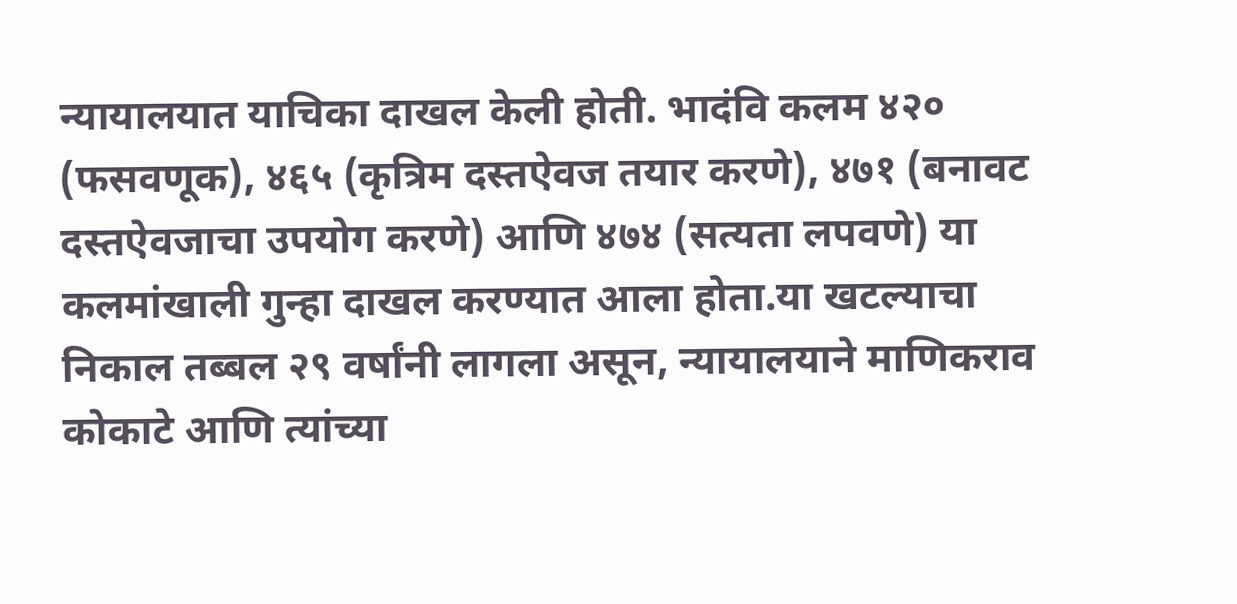न्यायालयात याचिका दाखल केली होती. भादंवि कलम ४२० (फसवणूक), ४६५ (कृत्रिम दस्तऐवज तयार करणे), ४७१ (बनावट दस्तऐवजाचा उपयोग करणे) आणि ४७४ (सत्यता लपवणे) या कलमांखाली गुन्हा दाखल करण्यात आला होता.या खटल्याचा निकाल तब्बल २९ वर्षांनी लागला असून, न्यायालयाने माणिकराव कोकाटे आणि त्यांच्या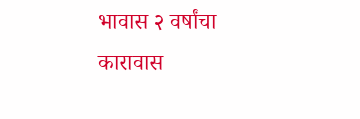भावास २ वर्षांचा कारावास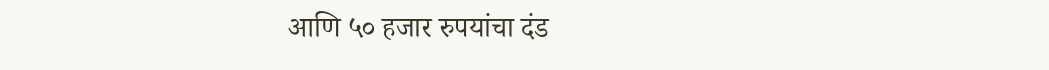आणि ५० हजार रुपयांचा दंड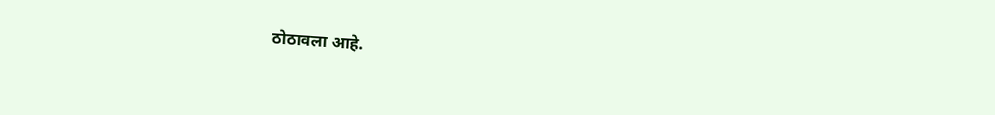ठोठावला आहे.